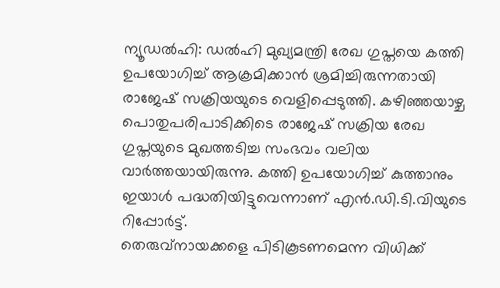ന്യൂഡൽഹി: ഡൽഹി മുഖ്യമന്ത്രി രേഖ ഗുപ്തയെ കത്തി ഉപയോഗിച്ച് ആക്രമിക്കാൻ ശ്രമിച്ചിരുന്നതായി രാജേഷ് സക്രിയയുടെ വെളിപ്പെടുത്തി. കഴിഞ്ഞയാഴ്ച പൊതുപരിപാടിക്കിടെ രാജേഷ് സക്രിയ രേഖ ഗുപ്തയുടെ മുഖത്തടിച്ച സംഭവം വലിയ വാർത്തയായിരുന്നു. കത്തി ഉപയോഗിച്ച് കുത്താനും ഇയാൾ പദ്ധതിയിട്ടുവെന്നാണ് എൻ.ഡി.ടി.വിയുടെ റിപ്പോർട്ട്.
തെരുവ്നായക്കളെ പിടികൂടണമെന്ന വിധിക്ക്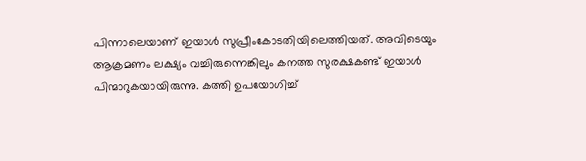പിന്നാലെയാണ് ഇയാൾ സുപ്രീംകോടതിയിലെത്തിയത്. അവിടെയും ആക്രമണം ലക്ഷ്യം വച്ചിരുന്നെങ്കിലും കനത്ത സുരക്ഷകണ്ട് ഇയാൾ പിന്മാറുകയായിരുന്നു. കത്തി ഉപയോഗിച്ച്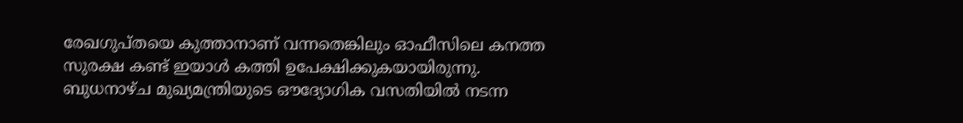രേഖഗുപ്തയെ കുത്താനാണ് വന്നതെങ്കിലും ഓഫീസിലെ കനത്ത സുരക്ഷ കണ്ട് ഇയാൾ കത്തി ഉപേക്ഷിക്കുകയായിരുന്നു. ബുധനാഴ്ച മുഖ്യമന്ത്രിയുടെ ഔദ്യോഗിക വസതിയിൽ നടന്ന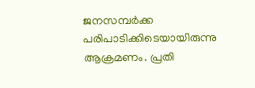ജനസമ്പർക്ക പരിപാടിക്കിടെയായിരുന്നു ആക്രമണം. പ്രതി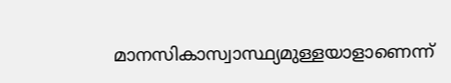മാനസികാസ്വാസ്ഥ്യമുള്ളയാളാണെന്ന്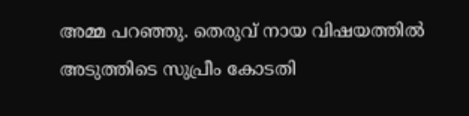അമ്മ പറഞ്ഞു. തെരുവ് നായ വിഷയത്തിൽ അടുത്തിടെ സുപ്രീം കോടതി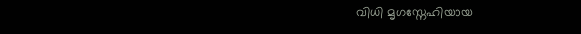വിധി മൃഗസ്നേഹിയായ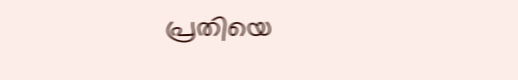പ്രതിയെ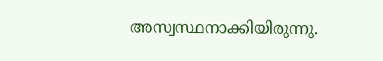അസ്വസ്ഥനാക്കിയിരുന്നു.